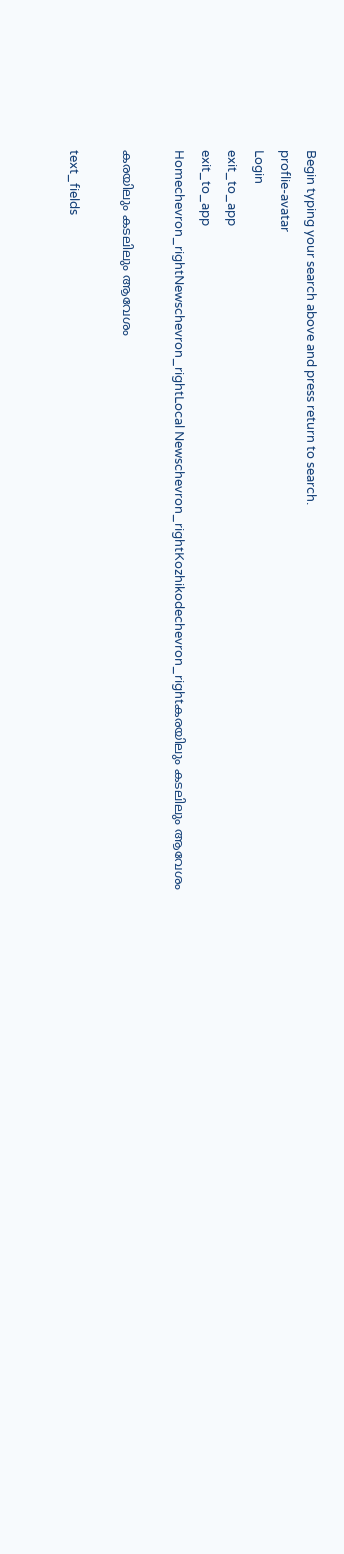Begin typing your search above and press return to search.
proflie-avatar
Login
exit_to_app
exit_to_app
Homechevron_rightNewschevron_rightLocal Newschevron_rightKozhikodechevron_rightകരയിലും കടലിലും ആവേശം

കരയിലും കടലിലും ആവേശം

text_fields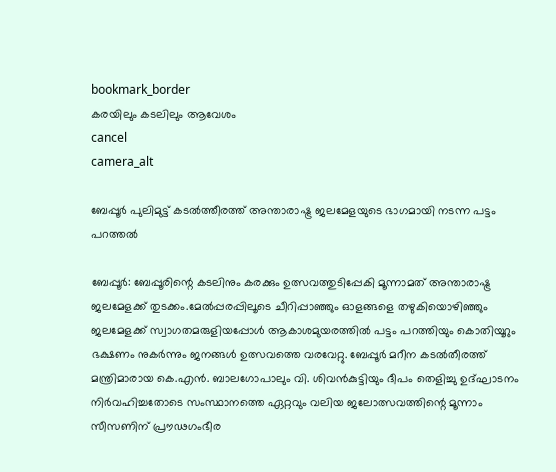bookmark_border
കരയിലും കടലിലും ആവേശം
cancel
camera_alt

ബേപ്പൂർ പുലിമുട്ട് കടൽത്തീരത്ത് അന്താരാഷ്ട്ര ജലമേളയുടെ ഭാഗമായി നടന്ന പട്ടം പറത്തൽ

ബേപ്പൂർ: ബേപ്പൂരിന്റെ കടലിനും കരക്കും ഉത്സവത്തുടിപ്പേകി മൂന്നാമത് അന്താരാഷ്ട്ര ജലമേളക്ക് തുടക്കം.മേൽപ്പരപ്പിലൂടെ ചീറിപ്പാഞ്ഞും ഓളങ്ങളെ തഴുകിയൊഴിഞ്ഞും ജലമേളക്ക് സ്വാഗതമരുളിയപ്പോൾ ആകാശമുയരത്തിൽ പട്ടം പറത്തിയും കൊതിയൂറും ഭക്ഷണം നുകർന്നും ജനങ്ങൾ ഉത്സവത്തെ വരവേറ്റു. ബേപ്പൂർ മറീന കടൽതീരത്ത് മന്ത്രിമാരായ കെ.എൻ. ബാലഗോപാലും വി. ശിവൻകുട്ടിയും ദീപം തെളിച്ചു ഉദ്ഘാടനം നിർവഹിച്ചതോടെ സംസ്ഥാനത്തെ ഏറ്റവും വലിയ ജലോത്സവത്തിന്റെ മൂന്നാം സീസണിന് പ്രൗഢഗംഭീര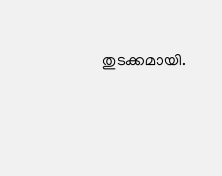തുടക്കമായി.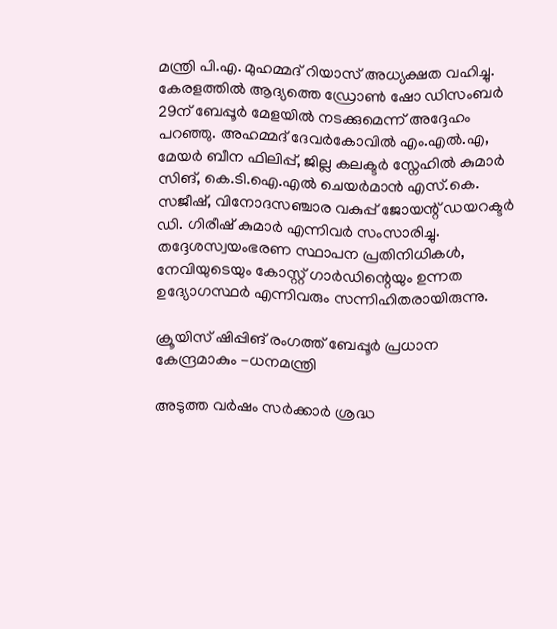മന്ത്രി പി.എ. മുഹമ്മദ് റിയാസ് അധ്യക്ഷത വഹിച്ചു. കേരളത്തിൽ ആദ്യത്തെ ഡ്രോൺ ഷോ ഡിസംബർ 29ന് ബേപ്പൂർ മേളയിൽ നടക്കുമെന്ന് അദ്ദേഹം പറഞ്ഞു. അഹമ്മദ് ദേവർകോവിൽ എം.എൽ.എ, മേയർ ബീന ഫിലിപ്പ്, ജില്ല കലക്ടർ സ്നേഹിൽ കുമാർ സിങ്, കെ.ടി.ഐ.എൽ ചെയർമാൻ എസ്.കെ. സജീഷ്, വിനോദസഞ്ചാര വകുപ്പ് ജോയന്റ് ഡയറക്ടർ ഡി. ഗിരീഷ് കുമാർ എന്നിവർ സംസാരിച്ചു. തദ്ദേശസ്വയംഭരണ സ്ഥാപന പ്രതിനിധികൾ, നേവിയുടെയും കോസ്റ്റ് ഗാർഡിന്റെയും ഉന്നത ഉദ്യോഗസ്ഥർ എന്നിവരും സന്നിഹിതരായിരുന്നു.

ക്രൂയിസ് ഷിപ്പിങ് രംഗത്ത് ബേപ്പൂർ പ്രധാന കേന്ദ്രമാകും -ധനമന്ത്രി

അടുത്ത വർഷം സർക്കാർ ശ്രദ്ധ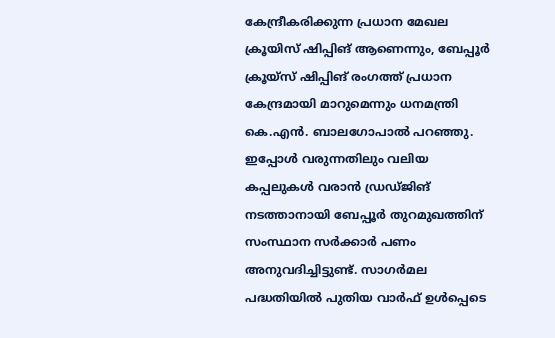കേന്ദ്രീകരിക്കുന്ന പ്രധാന മേഖല ക്രൂയിസ് ഷിപ്പിങ് ആണെന്നും, ബേപ്പൂർ ക്രൂയ്‌സ് ഷിപ്പിങ് രംഗത്ത് പ്രധാന കേന്ദ്രമായി മാറുമെന്നും ധനമന്ത്രി കെ.എൻ. ബാലഗോപാൽ പറഞ്ഞു. ഇപ്പോൾ വരുന്നതിലും വലിയ കപ്പലുകൾ വരാൻ ഡ്രഡ്ജിങ് നടത്താനായി ബേപ്പൂർ തുറമുഖത്തിന് സംസ്ഥാന സർക്കാർ പണം അനുവദിച്ചിട്ടുണ്ട്. സാഗർമല പദ്ധതിയിൽ പുതിയ വാർഫ് ഉൾപ്പെടെ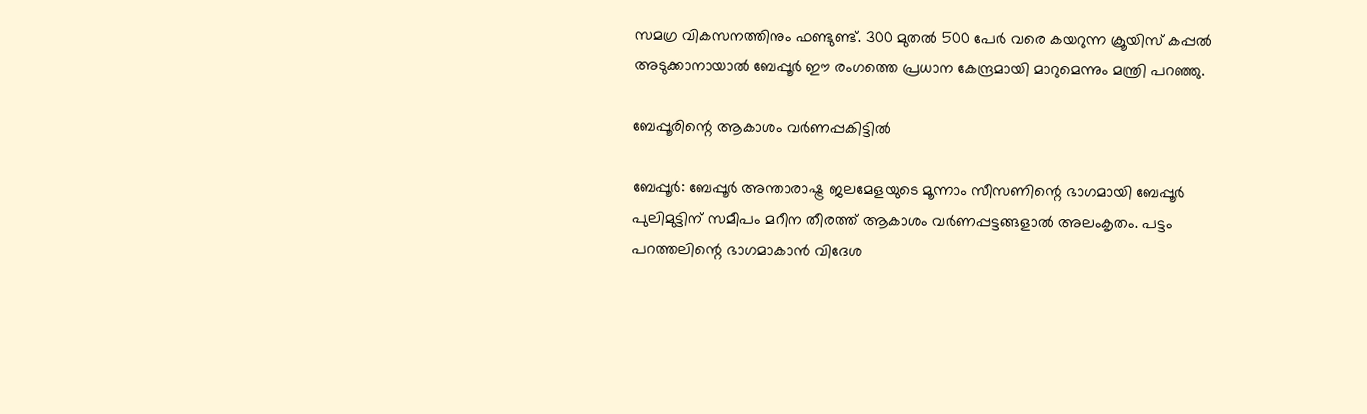സമഗ്ര വികസനത്തിനും ഫണ്ടുണ്ട്. 300 മുതൽ 500 പേർ വരെ കയറുന്ന ക്രൂയിസ് കപ്പൽ അടുക്കാനായാൽ ബേപ്പൂർ ഈ രംഗത്തെ പ്രധാന കേന്ദ്രമായി മാറുമെന്നും മന്ത്രി പറഞ്ഞു.

ബേപ്പൂരിന്റെ ആകാശം വർണപ്പകിട്ടിൽ

ബേപ്പൂർ: ബേപ്പൂർ അന്താരാഷ്ട്ര ജലമേളയുടെ മൂന്നാം സീസണിന്റെ ഭാഗമായി ബേപ്പൂർ പുലിമുട്ടിന് സമീപം മറീന തീരത്ത് ആകാശം വർണപ്പട്ടങ്ങളാൽ അലംകൃതം. പട്ടം പറത്തലിന്റെ ഭാഗമാകാൻ വിദേശ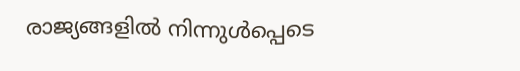രാജ്യങ്ങളിൽ നിന്നുൾപ്പെടെ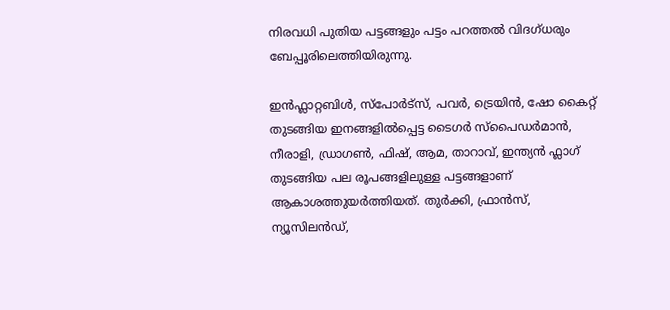നിരവധി പുതിയ പട്ടങ്ങളും പട്ടം പറത്തൽ വിദഗ്ധരും ബേപ്പൂരിലെത്തിയിരുന്നു.

ഇൻഫ്ലാറ്റബിൾ, സ്പോർട്സ്, പവർ, ട്രെയിൻ, ഷോ കൈറ്റ് തുടങ്ങിയ ഇനങ്ങളിൽപ്പെട്ട ടൈഗർ സ്പൈഡർമാൻ, നീരാളി, ഡ്രാഗൺ, ഫിഷ്, ആമ, താറാവ്, ഇന്ത്യൻ ഫ്ലാഗ് തുടങ്ങിയ പല രൂപങ്ങളിലുള്ള പട്ടങ്ങളാണ് ആകാശത്തുയർത്തിയത്. തുർക്കി, ഫ്രാൻസ്, ന്യൂസിലൻഡ്,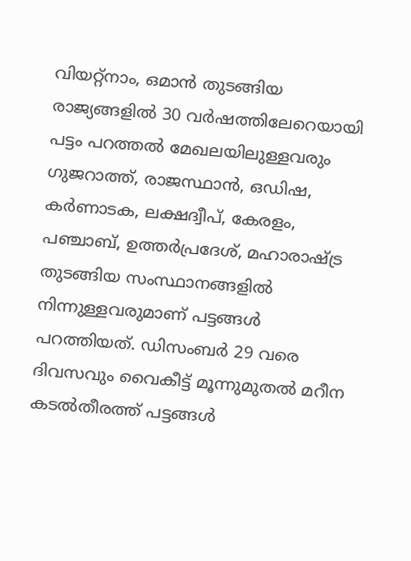വിയറ്റ്നാം, ഒമാൻ തുടങ്ങിയ രാജ്യങ്ങളിൽ 30 വർഷത്തിലേറെയായി പട്ടം പറത്തൽ മേഖലയിലുള്ളവരും ഗുജറാത്ത്, രാജസ്ഥാൻ, ഒഡിഷ, കർണാടക, ലക്ഷദ്വീപ്, കേരളം, പഞ്ചാബ്, ഉത്തർപ്രദേശ്, മഹാരാഷ്ട്ര തുടങ്ങിയ സംസ്ഥാനങ്ങളിൽ നിന്നുള്ളവരുമാണ് പട്ടങ്ങൾ പറത്തിയത്. ഡിസംബർ 29 വരെ ദിവസവും വൈകീട്ട് മൂന്നുമുതൽ മറീന കടൽതീരത്ത് പട്ടങ്ങൾ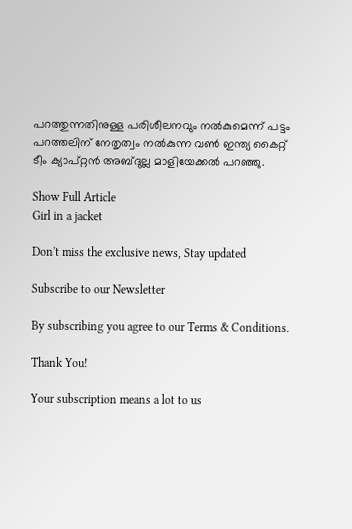പറത്തുന്നതിനുള്ള പരിശീലനവും നൽകുമെന്ന് പട്ടം പറത്തലിന് നേതൃത്വം നൽകുന്ന വൺ ഇന്ത്യ കൈറ്റ് ടീം ക്യാപ്റ്റൻ അബ്ദുല്ല മാളിയേക്കൽ പറഞ്ഞു.

Show Full Article
Girl in a jacket

Don't miss the exclusive news, Stay updated

Subscribe to our Newsletter

By subscribing you agree to our Terms & Conditions.

Thank You!

Your subscription means a lot to us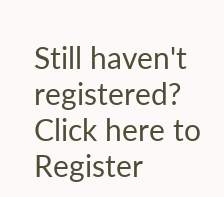Still haven't registered? Click here to Register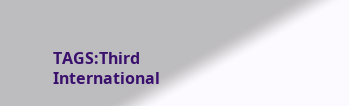TAGS:Third International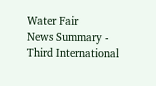Water Fair
News Summary - Third International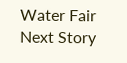Water Fair
Next Story